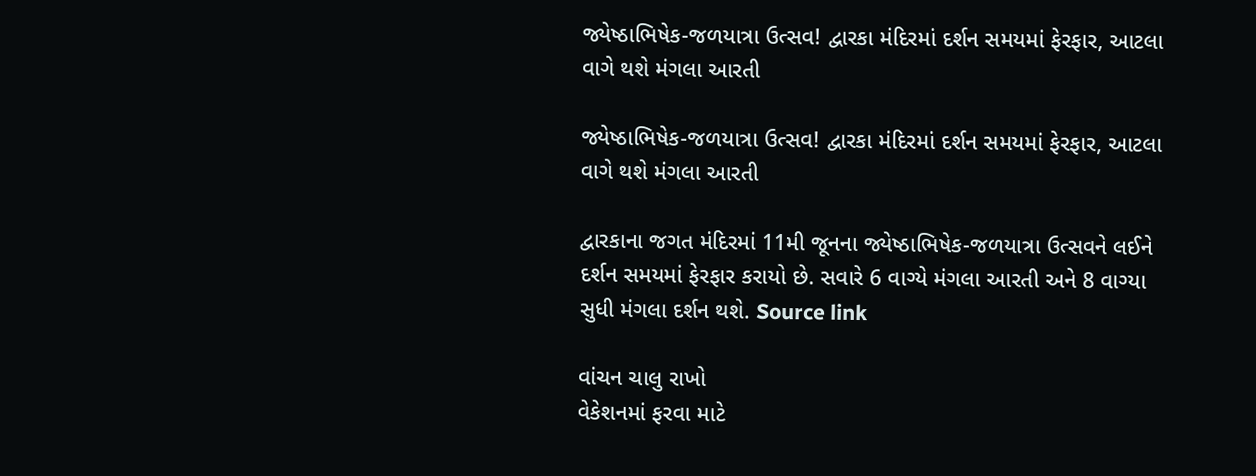જ્યેષ્ઠાભિષેક-જળયાત્રા ઉત્સવ! દ્વારકા મંદિરમાં દર્શન સમયમાં ફેરફાર, આટલા વાગે થશે મંગલા આરતી

જ્યેષ્ઠાભિષેક-જળયાત્રા ઉત્સવ! દ્વારકા મંદિરમાં દર્શન સમયમાં ફેરફાર, આટલા વાગે થશે મંગલા આરતી

દ્વારકાના જગત મંદિરમાં 11મી જૂનના જ્યેષ્ઠાભિષેક-જળયાત્રા ઉત્સવને લઈને દર્શન સમયમાં ફેરફાર કરાયો છે. સવારે 6 વાગ્યે મંગલા આરતી અને 8 વાગ્યા સુધી મંગલા દર્શન થશે. Source link

વાંચન ચાલુ રાખો
વેકેશનમાં ફરવા માટે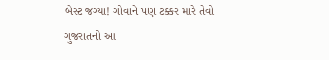બેસ્ટ જગ્યા! ગોવાને પણ ટક્કર મારે તેવો ગુજરાતનો આ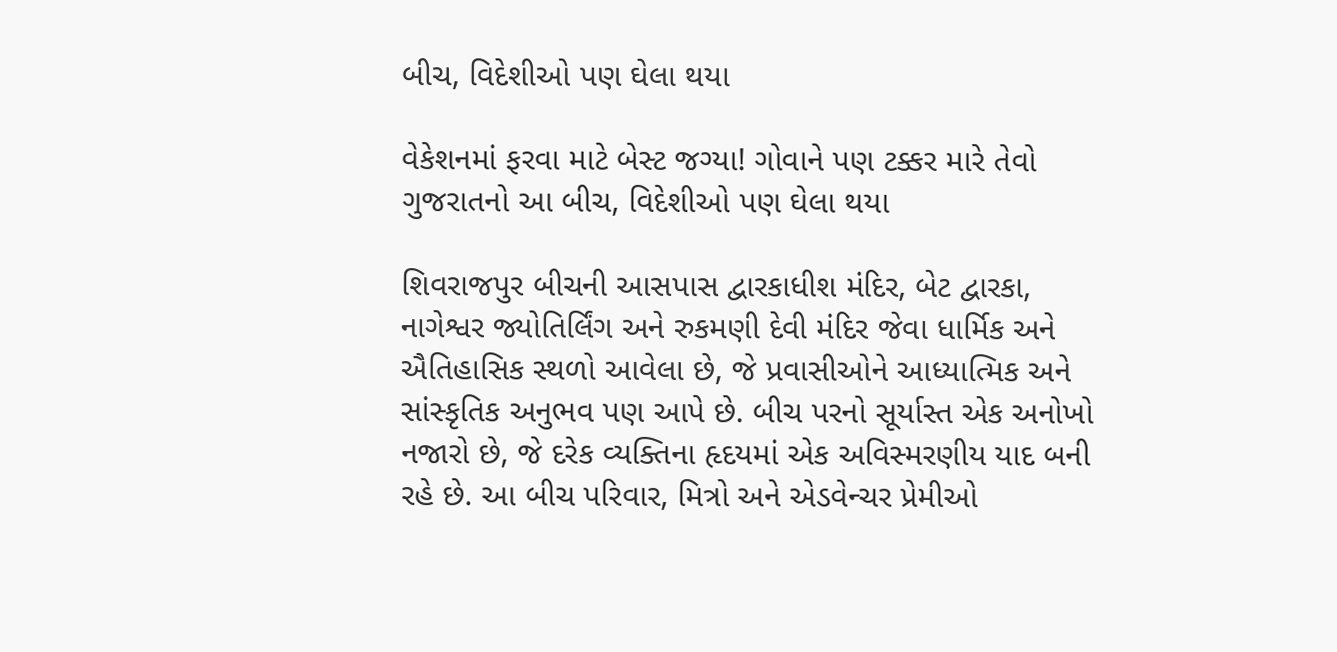બીચ, વિદેશીઓ પણ ઘેલા થયા

વેકેશનમાં ફરવા માટે બેસ્ટ જગ્યા! ગોવાને પણ ટક્કર મારે તેવો ગુજરાતનો આ બીચ, વિદેશીઓ પણ ઘેલા થયા

શિવરાજપુર બીચની આસપાસ દ્વારકાધીશ મંદિર, બેટ દ્વારકા, નાગેશ્વર જ્યોતિર્લિંગ અને રુકમણી દેવી મંદિર જેવા ધાર્મિક અને ઐતિહાસિક સ્થળો આવેલા છે, જે પ્રવાસીઓને આધ્યાત્મિક અને સાંસ્કૃતિક અનુભવ પણ આપે છે. બીચ પરનો સૂર્યાસ્ત એક અનોખો નજારો છે, જે દરેક વ્યક્તિના હૃદયમાં એક અવિસ્મરણીય યાદ બની રહે છે. આ બીચ પરિવાર, મિત્રો અને એડવેન્ચર પ્રેમીઓ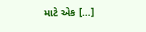માટે એક […]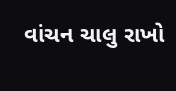વાંચન ચાલુ રાખો